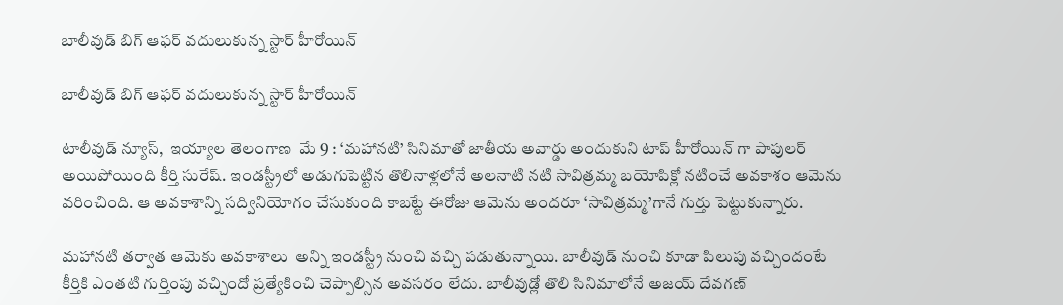బాలీవుడ్‌ బిగ్‌ ఆఫర్‌ వదులుకున్న స్టార్‌ హీరోయిన్‌

బాలీవుడ్‌ బిగ్‌ ఆఫర్‌ వదులుకున్న స్టార్‌ హీరోయిన్‌

టాలీవుడ్‌ న్యూస్,  ఇయ్యాల తెలంగాణ  మే 9 : ‘మహానటి’ సినిమాతో జాతీయ అవార్డు అందుకుని టాప్‌ హీరోయిన్‌ గా పాపులర్‌ అయిపోయింది కీర్తి సురేష్‌. ఇండస్ట్రీలో అడుగుపెట్టిన తొలినాళ్లలోనే అలనాటి నటి సావిత్రమ్మ బయోపిక్లో నటించే అవకాశం ఆమెను వరించింది. ఆ అవకాశాన్ని సద్వినియోగం చేసుకుంది కాబట్టే ఈరోజు ఆమెను అందరూ ‘సావిత్రమ్మ’గానే గుర్తు పెట్టుకున్నారు.

మహానటి తర్వాత ఆమెకు అవకాశాలు  అన్ని ఇండస్ట్రీ నుంచి వచ్చి పడుతున్నాయి. బాలీవుడ్‌ నుంచి కూడా పిలుపు వచ్చిందంటే  కీర్తికి ఎంతటి గుర్తింపు వచ్చిందో ప్రత్యేకించి చెప్పాల్సిన అవసరం లేదు. బాలీవుడ్లో తొలి సినిమాలోనే అజయ్‌ దేవగణ్‌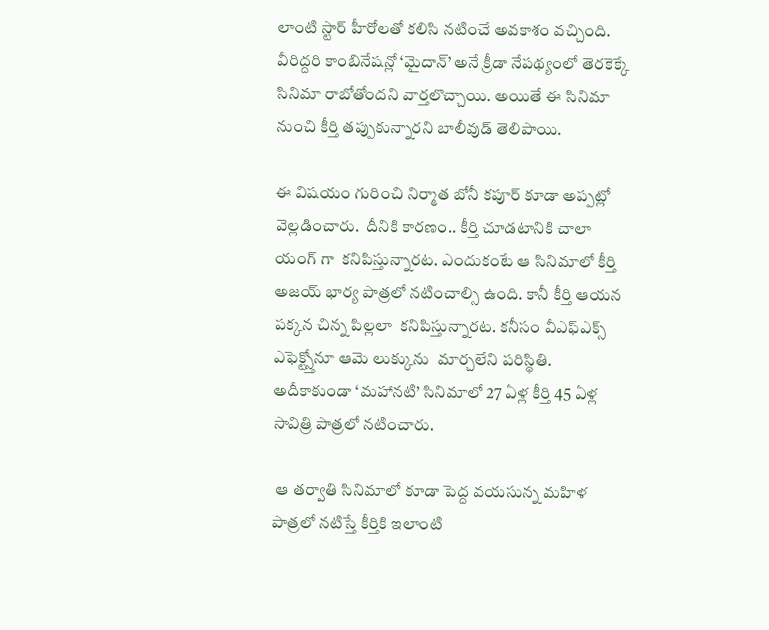లాంటి స్టార్‌ హీరోలతో కలిసి నటించే అవకాశం వచ్చింది. వీరిద్దరి కాంబినేషన్లో ‘మైదాన్‌’ అనే క్రీడా నేపథ్యంలో తెరకెక్కే సినిమా రాబోతోందని వార్తలొచ్చాయి. అయితే ఈ సినిమా నుంచి కీర్తి తప్పుకున్నారని బాలీవుడ్‌ తెలిపాయి.

ఈ విషయం గురించి నిర్మాత బోనీ కపూర్‌ కూడా అప్పట్లో వెల్లడించారు.  దీనికి కారణం.. కీర్తి చూడటానికి చాలా యంగ్ గా  కనిపిస్తున్నారట. ఎందుకంటే ఆ సినిమాలో కీర్తి అజయ్‌ భార్య పాత్రలో నటించాల్సి ఉంది. కానీ కీర్తి ఆయన పక్కన చిన్న పిల్లలా  కనిపిస్తున్నారట. కనీసం వీఎఫ్‌ఎక్స్‌ ఎఫెక్ట్స్తోనూ ఆమె లుక్కును  మార్చలేని పరిస్థితి. అదీకాకుండా ‘మహానటి’ సినిమాలో 27 ఏళ్ల కీర్తి 45 ఏళ్ల సావిత్రి పాత్రలో నటించారు.

 ఆ తర్వాతి సినిమాలో కూడా పెద్ద వయసున్న మహిళ పాత్రలో నటిస్తే కీర్తికి ఇలాంటి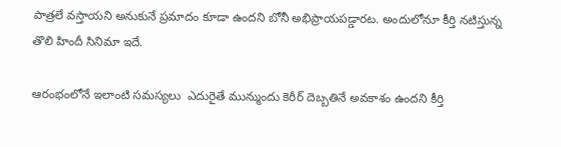పాత్రలే వస్తాయని అనుకునే ప్రమాదం కూడా ఉందని బోనీ అభిప్రాయపడ్డారట. అందులోనూ కీర్తి నటిస్తున్న తొలి హిందీ సినిమా ఇదే.

ఆరంభంలోనే ఇలాంటి సమస్యలు  ఎదురైతే మున్ముందు కెరీర్‌ దెబ్బతినే అవకాశం ఉందని కీర్తి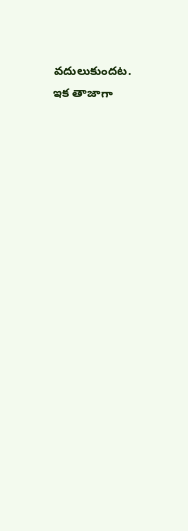వదులుకుందట. ఇక తాజాగా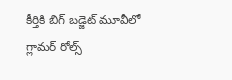కీర్తికి బిగ్‌ బడ్జెట్‌ మూవీలో గ్లామర్‌ రోల్స్‌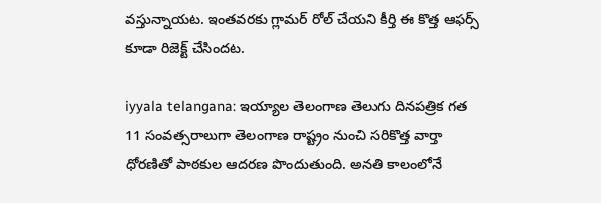వస్తున్నాయట. ఇంతవరకు గ్లామర్‌ రోల్‌ చేయని కీర్తి ఈ కొత్త ఆఫర్స్‌ కూడా రిజెక్ట్‌ చేసిందట.

iyyala telangana: ఇయ్యాల తెలంగాణ తెలుగు దినపత్రిక గత 11 సంవత్సరాలుగా తెలంగాణ రాష్ట్రం నుంచి సరికొత్త వార్తా ధోరణితో పాఠకుల ఆదరణ పొందుతుంది. అనతి కాలంలోనే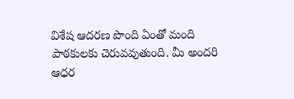విశేష ఆదరణ పొంది ఏంతో మంది పాఠకులకు చెరువవుతుంది. మీ అందరి ఆధర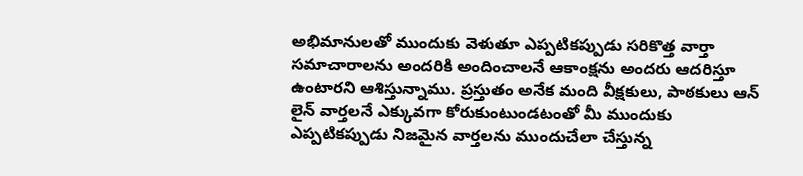అభిమానులతో ముందుకు వెళుతూ ఎప్పటికప్పుడు సరికొత్త వార్తా సమాచారాలను అందరికి అందించాలనే ఆకాంక్షను అందరు ఆదరిస్తూ ఉంటారని ఆశిస్తున్నాము. ప్రస్తుతం అనేక మంది వీక్షకులు, పాఠకులు ఆన్ లైన్ వార్తలనే ఎక్కువగా కోరుకుంటుండటంతో మీ ముందుకు ఎప్పటికప్పుడు నిజమైన వార్తలను ముందుచేలా చేస్తున్న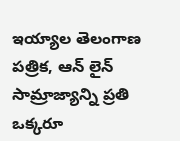ఇయ్యాల తెలంగాణ పత్రిక, ఆన్ లైన్ సామ్రాజ్యాన్ని ప్రతి ఒక్కరూ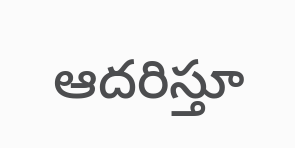ఆదరిస్తూ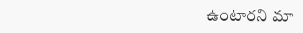ఉంటారని మా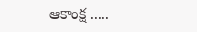ఆకాంక్ష .....